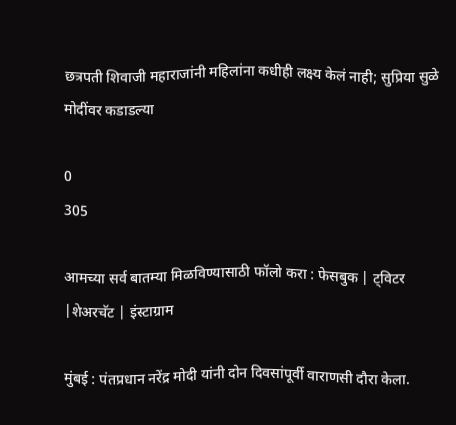छत्रपती शिवाजी महाराजांनी महिलांना कधीही लक्ष्य केलं नाही; सुप्रिया सुळे मोदींवर कडाडल्या

0
305

आमच्या सर्व बातम्या मिळविण्यासाठी फॉलो करा : फेसबुक | ट्विटर |शेअरचॅट | इंस्टाग्राम

मुंबई : पंतप्रधान नरेंद्र मोदी यांनी दोन दिवसांपूर्वी वाराणसी दौरा केला.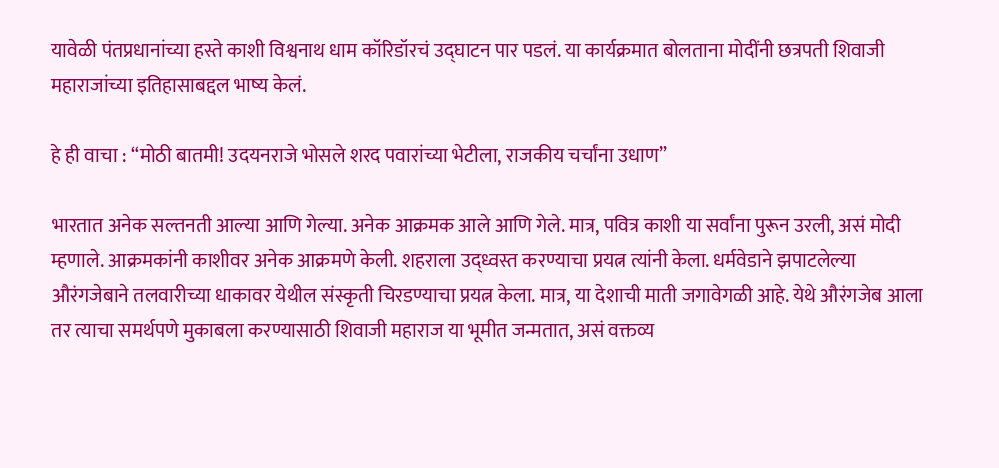यावेळी पंतप्रधानांच्या हस्ते काशी विश्वनाथ धाम कॉरिडॉरचं उद्घाटन पार पडलं. या कार्यक्रमात बोलताना मोदींनी छत्रपती शिवाजी महाराजांच्या इतिहासाबद्दल भाष्य केलं.

हे ही वाचा : “मोठी बातमी! उदयनराजे भोसले शरद पवारांच्या भेटीला, राजकीय चर्चांना उधाण”

भारतात अनेक सल्तनती आल्या आणि गेल्या. अनेक आक्रमक आले आणि गेले. मात्र, पवित्र काशी या सर्वांना पुरून उरली, असं मोदी म्हणाले. आक्रमकांनी काशीवर अनेक आक्रमणे केली. शहराला उद्ध्वस्त करण्याचा प्रयत्न त्यांनी केला. धर्मवेडाने झपाटलेल्या औरंगजेबाने तलवारीच्या धाकावर येथील संस्कृती चिरडण्याचा प्रयत्न केला. मात्र, या देशाची माती जगावेगळी आहे. येथे औरंगजेब आला तर त्याचा समर्थपणे मुकाबला करण्यासाठी शिवाजी महाराज या भूमीत जन्मतात, असं वक्तव्य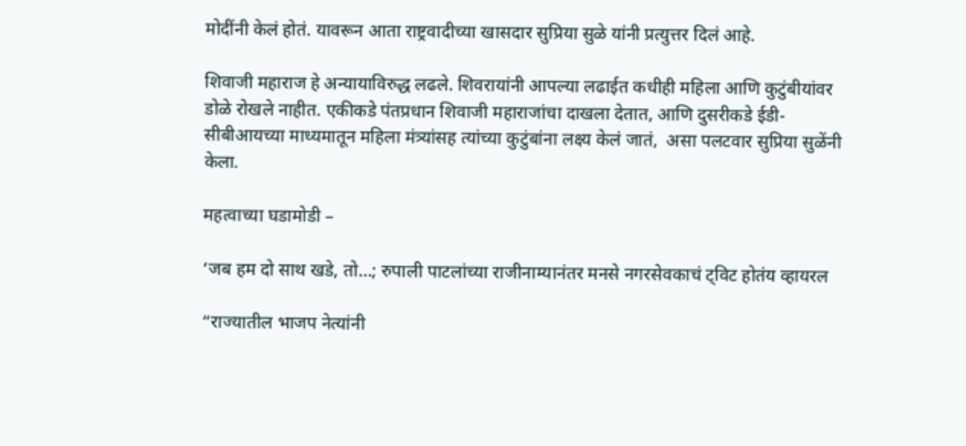मोदींनी केलं होतं. यावरून आता राष्ट्रवादीच्या खासदार सुप्रिया सुळे यांनी प्रत्युत्तर दिलं आहे.

शिवाजी महाराज हे अन्यायाविरुद्ध लढले. शिवरायांनी आपल्या लढाईत कधीही महिला आणि कुटुंबीयांवर डोळे रोखले नाहीत. एकीकडे पंतप्रधान शिवाजी महाराजांचा दाखला देतात, आणि दुसरीकडे ईडी-सीबीआयच्या माध्यमातून महिला मंत्र्यांसह त्यांच्या कुटुंबांना लक्ष्य केलं जातं,  असा पलटवार सुप्रिया सुळेंनी केला.

महत्वाच्या घडामोडी –

‘जब हम दो साथ खडे, तो…; रुपाली पाटलांच्या राजीनाम्यानंतर मनसे नगरसेवकाचं ट्विट होतंय व्हायरल

“राज्यातील भाजप नेत्यांनी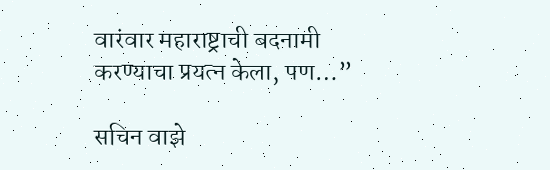वारंवार महाराष्ट्राची बदनामी करण्याचा प्रयत्न केला, पण…”

सचिन वाझे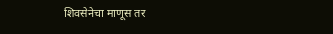शिवसेनेचा माणूस तर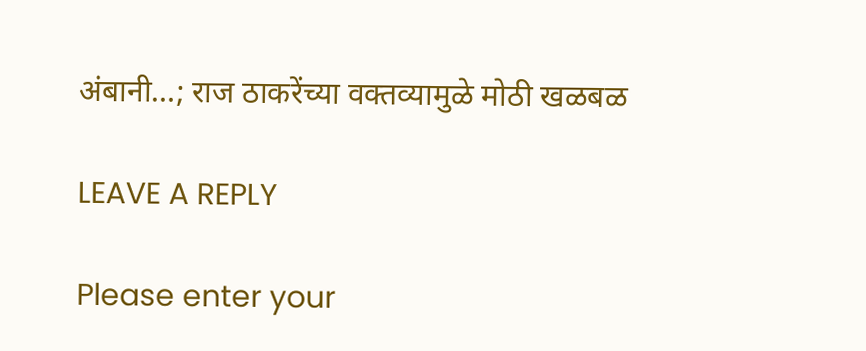अंबानी…; राज ठाकरेंच्या वक्तव्यामुळे मोठी खळबळ

LEAVE A REPLY

Please enter your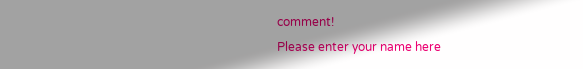comment!
Please enter your name here